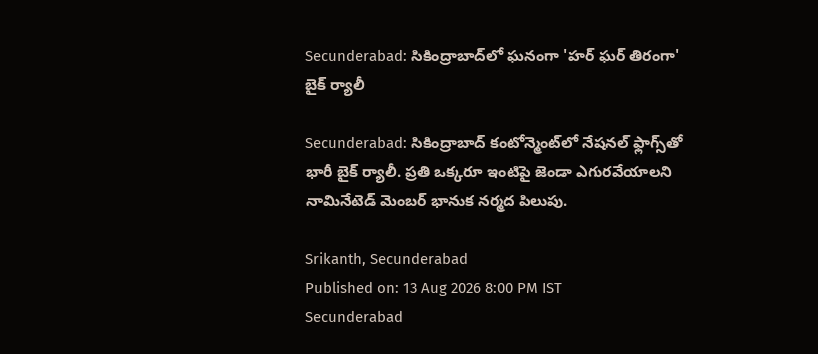Secunderabad: సికింద్రాబాద్‌లో ఘనంగా 'హర్ ఘర్ తిరంగా' బైక్ ర్యాలీ

Secunderabad: సికింద్రాబాద్ కంటోన్మెంట్‌లో నేషనల్ ఫ్లాగ్స్‌తో భారీ బైక్ ర్యాలీ. ప్రతి ఒక్కరూ ఇంటిపై జెండా ఎగురవేయాలని నామినేటెడ్ మెంబర్ భానుక నర్మద పిలుపు.

Srikanth, Secunderabad
Published on: 13 Aug 2026 8:00 PM IST
Secunderabad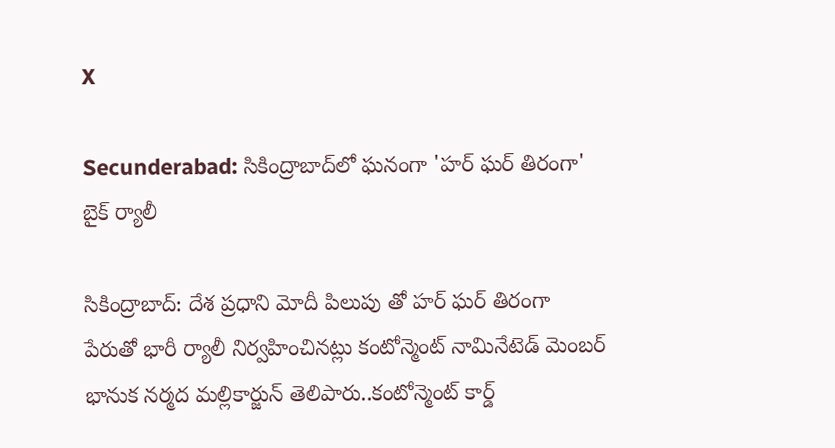X

Secunderabad: సికింద్రాబాద్‌లో ఘనంగా 'హర్ ఘర్ తిరంగా' బైక్ ర్యాలీ

సికింద్రాబాద్: దేశ ప్రధాని మోదీ పిలుపు తో హర్ ఘర్ తిరంగా పేరుతో భారీ ర్యాలీ నిర్వహించినట్లు కంటోన్మెంట్ నామినేటెడ్ మెంబర్ భానుక నర్మద మల్లికార్జున్ తెలిపారు..కంటోన్మెంట్ కార్డ్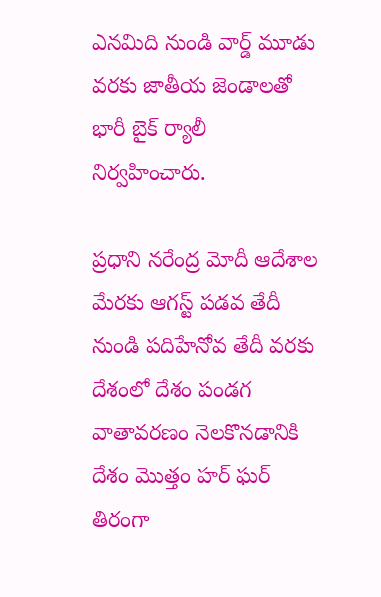ఎనమిది నుండి వార్డ్ మూడు వరకు జాతీయ జెండాలతో భారీ బైక్ ర్యాలీ నిర్వహించారు.

ప్రధాని నరేంద్ర మోదీ ఆదేశాల మేరకు ఆగస్ట్ పడవ తేదీ నుండి పదిహేనోవ తేదీ వరకు దేశంలో దేశం పండగ వాతావరణం నెలకొనడానికి దేశం మొత్తం హర్ ఘర్ తిరంగా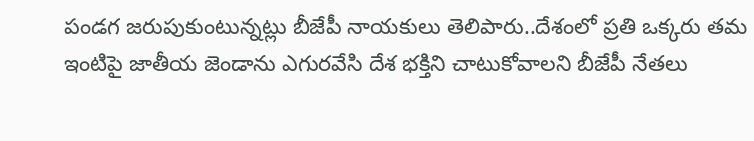పండగ జరుపుకుంటున్నట్లు బీజేపీ నాయకులు తెలిపారు..దేశంలో ప్రతి ఒక్కరు తమ ఇంటిపై జాతీయ జెండాను ఎగురవేసి దేశ భక్తిని చాటుకోవాలని బీజేపీ నేతలు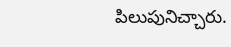పిలుపునిచ్చారు.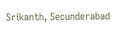Srikanth, Secunderabad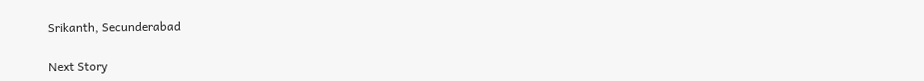Srikanth, Secunderabad

Next Story